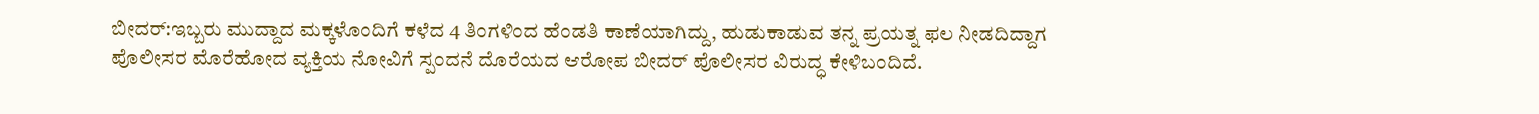ಬೀದರ್:ಇಬ್ಬರು ಮುದ್ದಾದ ಮಕ್ಕಳೊಂದಿಗೆ ಕಳೆದ 4 ತಿಂಗಳಿಂದ ಹೆಂಡತಿ ಕಾಣೆಯಾಗಿದ್ದು, ಹುಡುಕಾಡುವ ತನ್ನ ಪ್ರಯತ್ನ ಫಲ ನೀಡದಿದ್ದಾಗ ಪೊಲೀಸರ ಮೊರೆಹೋದ ವ್ಯಕ್ತಿಯ ನೋವಿಗೆ ಸ್ಪಂದನೆ ದೊರೆಯದ ಆರೋಪ ಬೀದರ್ ಪೊಲೀಸರ ವಿರುದ್ಧ ಕೇಳಿಬಂದಿದೆ.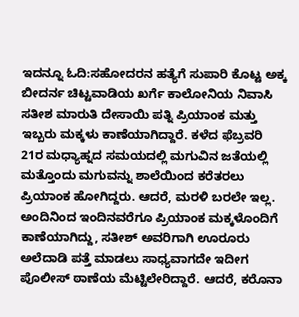ಇದನ್ನೂ ಓದಿ:ಸಹೋದರನ ಹತ್ಯೆಗೆ ಸುಪಾರಿ ಕೊಟ್ಟ ಅಕ್ಕ
ಬೀದರ್ನ ಚಿಟ್ಟವಾಡಿಯ ಖರ್ಗೆ ಕಾಲೋನಿಯ ನಿವಾಸಿ ಸತೀಶ ಮಾರುತಿ ದೇಸಾಯಿ ಪತ್ನಿ ಪ್ರಿಯಾಂಕ ಮತ್ತು ಇಬ್ಬರು ಮಕ್ಕಳು ಕಾಣೆಯಾಗಿದ್ದಾರೆ. ಕಳೆದ ಫೆಬ್ರವರಿ 21ರ ಮಧ್ಯಾಹ್ನದ ಸಮಯದಲ್ಲಿ ಮಗುವಿನ ಜತೆಯಲ್ಲಿ ಮತ್ತೊಂದು ಮಗುವನ್ನು ಶಾಲೆಯಿಂದ ಕರೆತರಲು ಪ್ರಿಯಾಂಕ ಹೋಗಿದ್ದರು. ಆದರೆ, ಮರಳಿ ಬರಲೇ ಇಲ್ಲ.
ಅಂದಿನಿಂದ ಇಂದಿನವರೆಗೂ ಪ್ರಿಯಾಂಕ ಮಕ್ಕಳೊಂದಿಗೆ ಕಾಣೆಯಾಗಿದ್ದು, ಸತೀಶ್ ಅವರಿಗಾಗಿ ಊರೂರು ಅಲೆದಾಡಿ ಪತ್ತೆ ಮಾಡಲು ಸಾಧ್ಯವಾಗದೇ ಇದೀಗ ಪೊಲೀಸ್ ಠಾಣೆಯ ಮೆಟ್ಟಿಲೇರಿದ್ದಾರೆ. ಆದರೆ, ಕರೊನಾ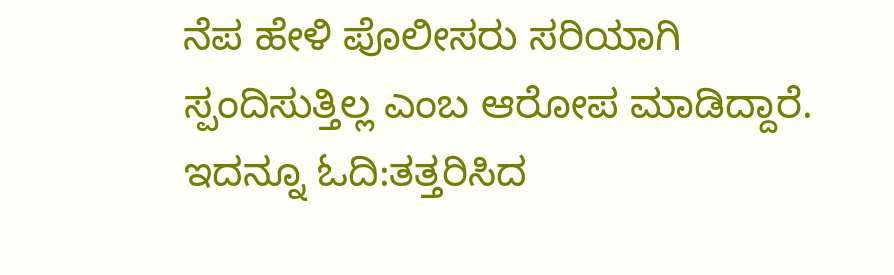ನೆಪ ಹೇಳಿ ಪೊಲೀಸರು ಸರಿಯಾಗಿ ಸ್ಪಂದಿಸುತ್ತಿಲ್ಲ ಎಂಬ ಆರೋಪ ಮಾಡಿದ್ದಾರೆ.
ಇದನ್ನೂ ಓದಿ:ತತ್ತರಿಸಿದ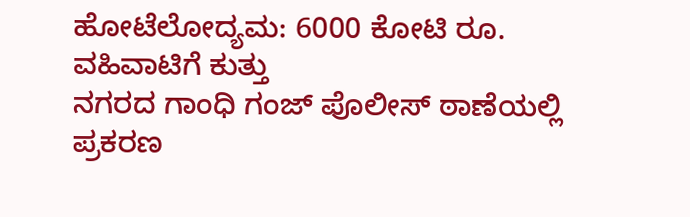ಹೋಟೆಲೋದ್ಯಮ: 6000 ಕೋಟಿ ರೂ. ವಹಿವಾಟಿಗೆ ಕುತ್ತು
ನಗರದ ಗಾಂಧಿ ಗಂಜ್ ಪೊಲೀಸ್ ಠಾಣೆಯಲ್ಲಿ ಪ್ರಕರಣ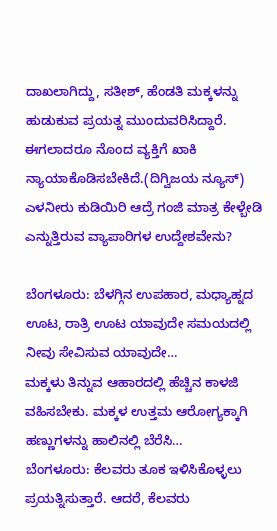ದಾಖಲಾಗಿದ್ದು, ಸತೀಶ್, ಹೆಂಡತಿ ಮಕ್ಕಳನ್ನು ಹುಡುಕುವ ಪ್ರಯತ್ನ ಮುಂದುವರಿಸಿದ್ದಾರೆ. ಈಗಲಾದರೂ ನೊಂದ ವ್ಯಕ್ತಿಗೆ ಖಾಕಿ ನ್ಯಾಯಾಕೊಡಿಸಬೇಕಿದೆ.(ದಿಗ್ವಿಜಯ ನ್ಯೂಸ್)
ಎಳನೀರು ಕುಡಿಯಿರಿ ಆದ್ರೆ ಗಂಜಿ ಮಾತ್ರ ಕೇಳ್ಬೇಡಿ ಎನ್ನುತ್ತಿರುವ ವ್ಯಾಪಾರಿಗಳ ಉದ್ದೇಶವೇನು?

ಬೆಂಗಳೂರು: ಬೆಳಗ್ಗಿನ ಉಪಹಾರ, ಮಧ್ಯಾಹ್ನದ ಊಟ, ರಾತ್ರಿ ಊಟ ಯಾವುದೇ ಸಮಯದಲ್ಲಿ ನೀವು ಸೇವಿಸುವ ಯಾವುದೇ…
ಮಕ್ಕಳು ತಿನ್ನುವ ಆಹಾರದಲ್ಲಿ ಹೆಚ್ಚಿನ ಕಾಳಜಿ ವಹಿಸಬೇಕು. ಮಕ್ಕಳ ಉತ್ತಮ ಆರೋಗ್ಯಕ್ಕಾಗಿ ಹಣ್ಣುಗಳನ್ನು ಹಾಲಿನಲ್ಲಿ ಬೆರೆಸಿ…
ಬೆಂಗಳೂರು: ಕೆಲವರು ತೂಕ ಇಳಿಸಿಕೊಳ್ಳಲು ಪ್ರಯತ್ನಿಸುತ್ತಾರೆ. ಆದರೆ, ಕೆಲವರು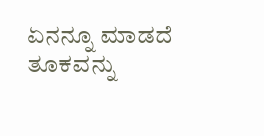ಏನನ್ನೂ ಮಾಡದೆ ತೂಕವನ್ನು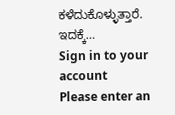ಕಳೆದುಕೊಳ್ಳುತ್ತಾರೆ. ಇದಕ್ಕೆ…
Sign in to your account
Please enter an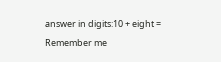answer in digits:10 + eight =
Remember me